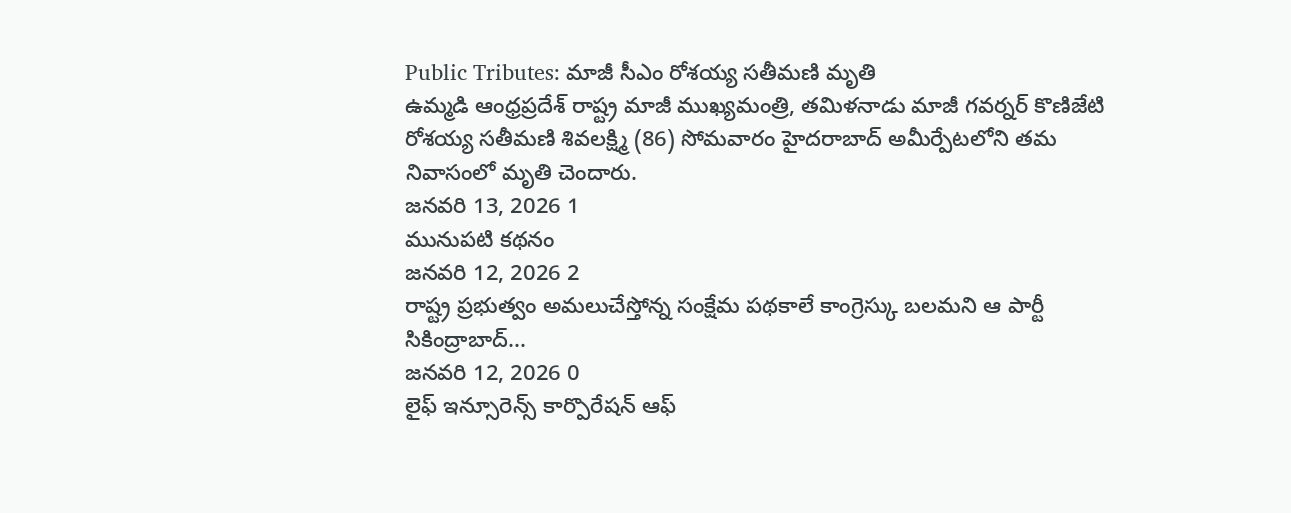Public Tributes: మాజీ సీఎం రోశయ్య సతీమణి మృతి
ఉమ్మడి ఆంధ్రప్రదేశ్ రాష్ట్ర మాజీ ముఖ్యమంత్రి, తమిళనాడు మాజీ గవర్నర్ కొణిజేటి రోశయ్య సతీమణి శివలక్ష్మి (86) సోమవారం హైదరాబాద్ అమీర్పేటలోని తమ నివాసంలో మృతి చెందారు.
జనవరి 13, 2026 1
మునుపటి కథనం
జనవరి 12, 2026 2
రాష్ట్ర ప్రభుత్వం అమలుచేస్తోన్న సంక్షేమ పథకాలే కాంగ్రెస్కు బలమని ఆ పార్టీ సికింద్రాబాద్...
జనవరి 12, 2026 0
లైఫ్ ఇన్సూరెన్స్ కార్పొరేషన్ ఆఫ్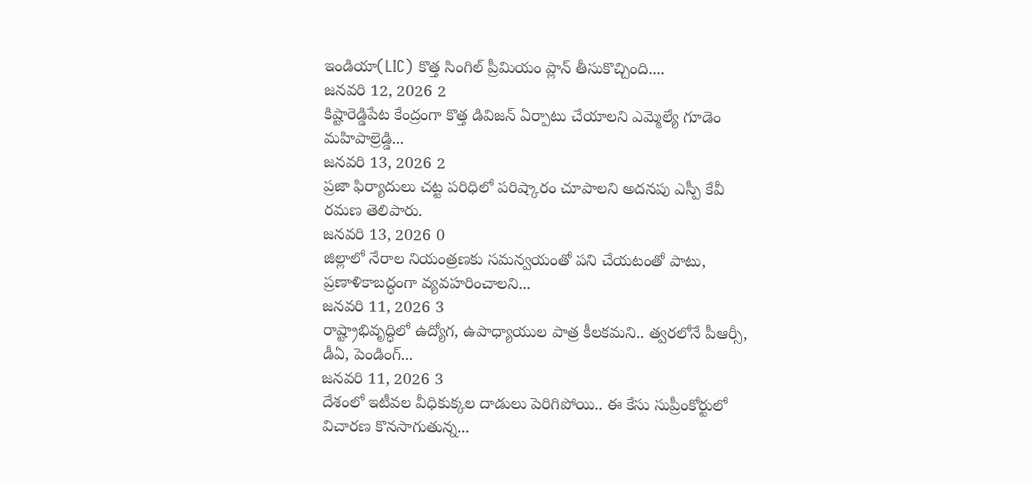ఇండియా(LIC) కొత్త సింగిల్ ప్రీమియం ప్లాన్ తీసుకొచ్చింది....
జనవరి 12, 2026 2
కిష్టారెడ్డిపేట కేంద్రంగా కొత్త డివిజన్ ఏర్పాటు చేయాలని ఎమ్మెల్యే గూడెం మహిపాల్రెడ్డి...
జనవరి 13, 2026 2
ప్రజా ఫిర్యాదులు చట్ట పరిధిలో పరిష్కారం చూపాలని అదనపు ఎస్పీ కేవీ రమణ తెలిపారు.
జనవరి 13, 2026 0
జిల్లాలో నేరాల నియంత్రణకు సమన్వయంతో పని చేయటంతో పాటు, ప్రణాళికాబద్ధంగా వ్యవహరించాలని...
జనవరి 11, 2026 3
రాష్ట్రాభివృద్ధిలో ఉద్యోగ, ఉపాధ్యాయుల పాత్ర కీలకమని.. త్వరలోనే పీఆర్సీ, డీఏ, పెండింగ్...
జనవరి 11, 2026 3
దేశంలో ఇటీవల వీధికుక్కల దాడులు పెరిగిపోయి.. ఈ కేసు సుప్రీంకోర్టులో విచారణ కొనసాగుతున్న...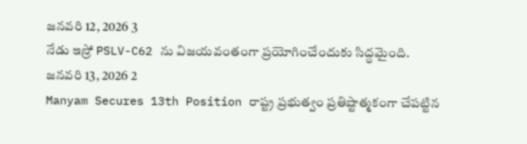జనవరి 12, 2026 3
నేడు ఇస్రో PSLV-C62 ను విజయవంతంగా ప్రయోగించేందుకు సిద్ధమైంది.
జనవరి 13, 2026 2
Manyam Secures 13th Position రాష్ట్ర ప్రభుత్వం ప్రతిష్టాత్మకంగా చేపట్టిన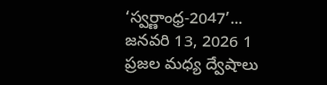‘స్వర్ణాంధ్ర-2047’...
జనవరి 13, 2026 1
ప్రజల మధ్య ద్వేషాలు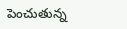పెంచుతున్న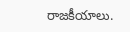రాజకీయాలు.